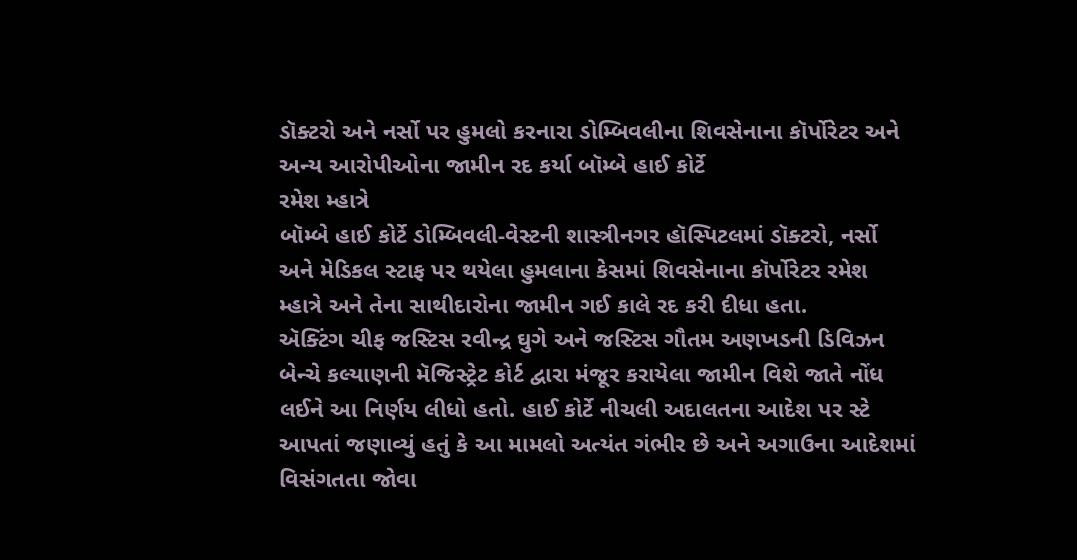ડૉક્ટરો અને નર્સો પર હુમલો કરનારા ડોમ્બિવલીના શિવસેનાના કૉર્પોરેટર અને અન્ય આરોપીઓના જામીન રદ કર્યા બૉમ્બે હાઈ કોર્ટે
રમેશ મ્હાત્રે
બૉમ્બે હાઈ કોર્ટે ડોમ્બિવલી-વેસ્ટની શાસ્ત્રીનગર હૉસ્પિટલમાં ડૉક્ટરો, નર્સો અને મેડિકલ સ્ટાફ પર થયેલા હુમલાના કેસમાં શિવસેનાના કૉર્પોરેટર રમેશ મ્હાત્રે અને તેના સાથીદારોના જામીન ગઈ કાલે રદ કરી દીધા હતા.
ઍક્ટિંગ ચીફ જસ્ટિસ રવીન્દ્ર ઘુગે અને જસ્ટિસ ગૌતમ અણખડની ડિવિઝન બેન્ચે કલ્યાણની મૅજિસ્ટ્રેટ કોર્ટ દ્વારા મંજૂર કરાયેલા જામીન વિશે જાતે નોંધ લઈને આ નિર્ણય લીધો હતો. હાઈ કોર્ટે નીચલી અદાલતના આદેશ પર સ્ટે આપતાં જણાવ્યું હતું કે આ મામલો અત્યંત ગંભીર છે અને અગાઉના આદેશમાં વિસંગતતા જોવા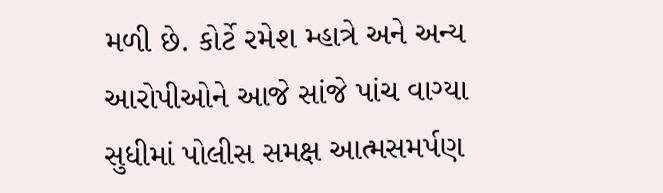મળી છે. કોર્ટે રમેશ મ્હાત્રે અને અન્ય આરોપીઓને આજે સાંજે પાંચ વાગ્યા સુધીમાં પોલીસ સમક્ષ આત્મસમર્પણ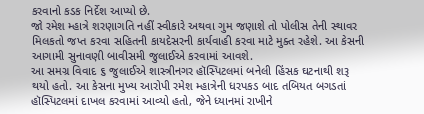કરવાનો કડક નિર્દેશ આપ્યો છે.
જો રમેશ મ્હાત્રે શરણાગતિ નહીં સ્વીકારે અથવા ગુમ જણાશે તો પોલીસ તેની સ્થાવર મિલકતો જપ્ત કરવા સહિતની કાયદેસરની કાર્યવાહી કરવા માટે મુક્ત રહેશે. આ કેસની આગામી સુનાવણી બાવીસમી જુલાઈએ કરવામાં આવશે.
આ સમગ્ર વિવાદ ૬ જુલાઈએ શાસ્ત્રીનગર હૉસ્પિટલમાં બનેલી હિંસક ઘટનાથી શરૂ થયો હતો. આ કેસના મુખ્ય આરોપી રમેશ મ્હાત્રેની ધરપકડ બાદ તબિયત બગડતાં હૉસ્પિટલમાં દાખલ કરવામાં આવ્યો હતો, જેને ધ્યાનમાં રાખીને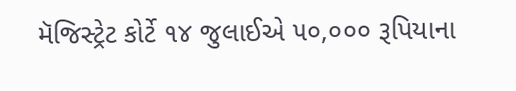મૅજિસ્ટ્રેટ કોર્ટે ૧૪ જુલાઈએ ૫૦,૦૦૦ રૂપિયાના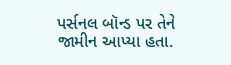પર્સનલ બૉન્ડ પર તેને જામીન આપ્યા હતા.